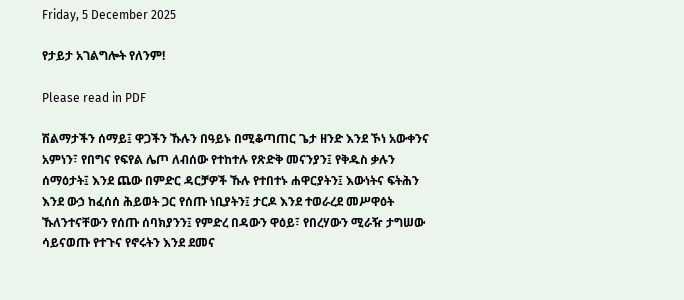Friday, 5 December 2025

የታይታ አገልግሎት የለንም!

Please read in PDF

ሽልማታችን ሰማይ፤ ዋጋችን ኹሉን በዓይኑ በሚቆጣጠር ጌታ ዘንድ እንደ ኾነ አውቀንና አምነን፣ የበግና የፍየል ሌጦ ለብሰው የተከተሉ የጽድቅ መናንያን፤ የቅዱስ ቃሉን ሰማዕታት፤ እንደ ጨው በምድር ዳርቻዎች ኹሉ የተበተኑ ሐዋርያትን፤ እውነትና ፍትሕን እንደ ውኃ ከፈሰሰ ሕይወት ጋር የሰጡ ነቢያትን፤ ታርዶ እንደ ተወራረደ መሥዋዕት ኹለንተናቸውን የሰጡ ሰባክያንን፤ የምድረ በዳውን ዋዕይ፣ የበረሃውን ሚራዥ ታግሠው ሳይናወጡ የተጉና የኖሩትን እንደ ደመና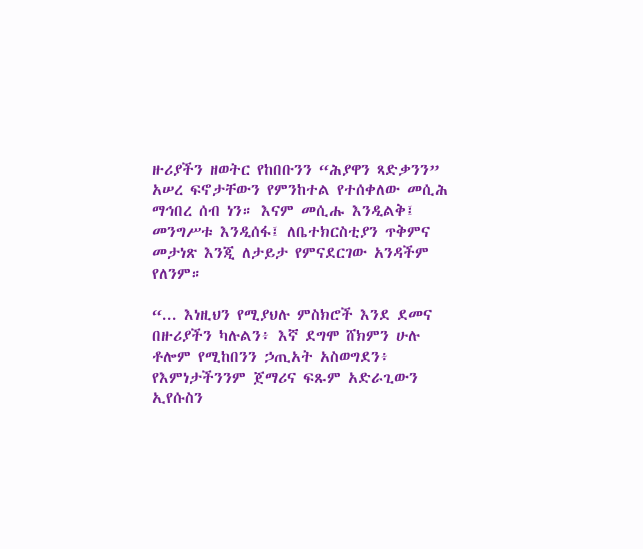ዙሪያችን ዘወትር የከበቡንን “ሕያዋን ጻድቃንን” አሠረ ፍኖታቸውን የምንከተል የተሰቀለው መሲሕ ማኅበረ ሰብ ነን። እናም መሲሑ እንዲልቅ፤ መንግሥቱ እንዲሰፋ፤ ለቤተክርስቲያን ጥቅምና መታነጽ እንጂ ለታይታ የምናደርገው አንዳችም የለንም።

“... እነዚህን የሚያህሉ ምስክሮች እንደ ደመና በዙሪያችን ካሉልን፥ እኛ ደግሞ ሸክምን ሁሉ ቶሎም የሚከበንን ኃጢአት አስወግደን፥ የእምነታችንንም ጀማሪና ፍጹም አድራጊውን ኢየሱስን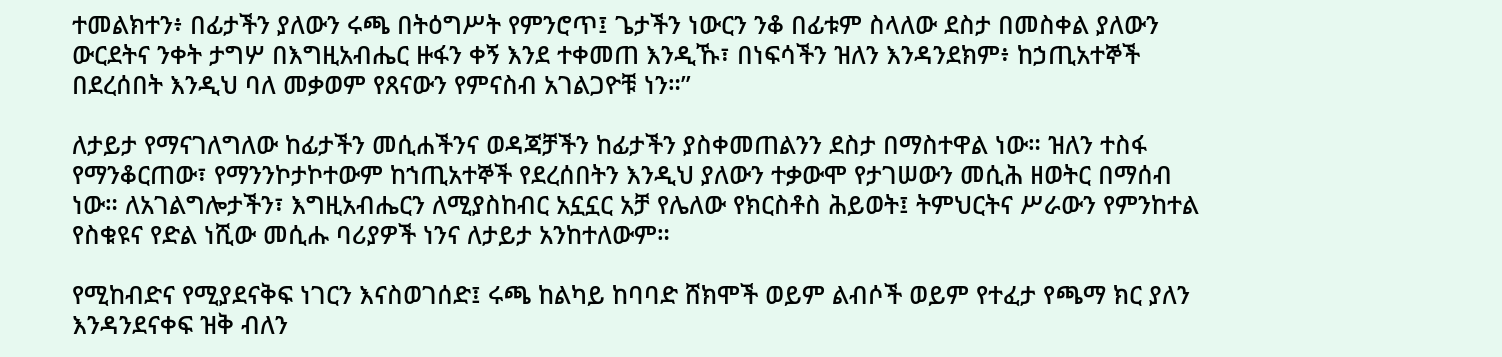ተመልክተን፥ በፊታችን ያለውን ሩጫ በትዕግሥት የምንሮጥ፤ ጌታችን ነውርን ንቆ በፊቱም ስላለው ደስታ በመስቀል ያለውን ውርደትና ንቀት ታግሦ በእግዚአብሔር ዙፋን ቀኝ እንደ ተቀመጠ እንዲኹ፣ በነፍሳችን ዝለን እንዳንደክም፥ ከኃጢአተኞች በደረሰበት እንዲህ ባለ መቃወም የጸናውን የምናስብ አገልጋዮቹ ነን።”

ለታይታ የማናገለግለው ከፊታችን መሲሐችንና ወዳጃቻችን ከፊታችን ያስቀመጠልንን ደስታ በማስተዋል ነው። ዝለን ተስፋ የማንቆርጠው፣ የማንንኮታኮተውም ከኀጢአተኞች የደረሰበትን እንዲህ ያለውን ተቃውሞ የታገሠውን መሲሕ ዘወትር በማሰብ ነው። ለአገልግሎታችን፣ እግዚአብሔርን ለሚያስከብር አኗኗር አቻ የሌለው የክርስቶስ ሕይወት፤ ትምህርትና ሥራውን የምንከተል  የስቁዩና የድል ነሺው መሲሑ ባሪያዎች ነንና ለታይታ አንከተለውም።

የሚከብድና የሚያደናቅፍ ነገርን እናስወገሰድ፤ ሩጫ ከልካይ ከባባድ ሸክሞች ወይም ልብሶች ወይም የተፈታ የጫማ ክር ያለን እንዳንደናቀፍ ዝቅ ብለን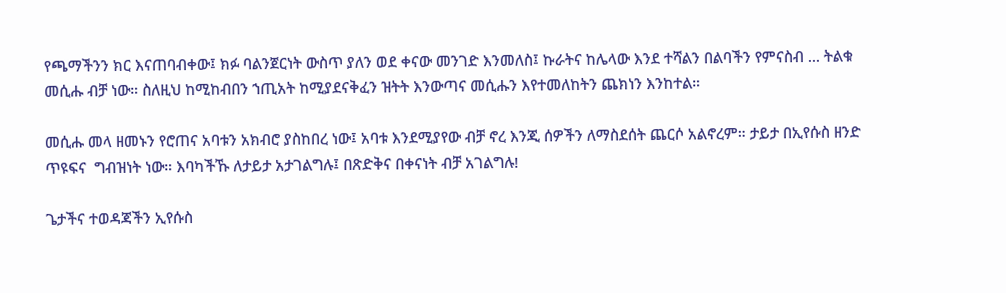የጫማችንን ክር እናጠባብቀው፤ ክፉ ባልንጀርነት ውስጥ ያለን ወደ ቀናው መንገድ እንመለስ፤ ኩራትና ከሌላው እንደ ተሻልን በልባችን የምናስብ ... ትልቁ መሲሑ ብቻ ነው። ስለዚህ ከሚከብበን ኀጢአት ከሚያደናቅፈን ዝትት እንውጣና መሲሑን እየተመለከትን ጨክነን እንከተል።

መሲሑ መላ ዘመኑን የሮጠና አባቱን አክብሮ ያስከበረ ነው፤ አባቱ እንደሚያየው ብቻ ኖረ እንጂ ሰዎችን ለማስደሰት ጨርሶ አልኖረም። ታይታ በኢየሱስ ዘንድ ጥዩፍና  ግብዝነት ነው። እባካችኹ ለታይታ አታገልግሉ፤ በጽድቅና በቀናነት ብቻ አገልግሉ!

ጌታችና ተወዳጃችን ኢየሱስ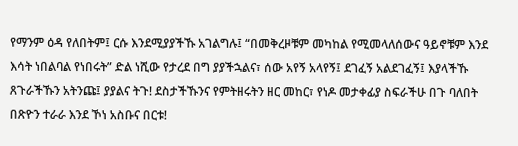የማንም ዕዳ የለበትም፤ ርሱ እንደሚያያችኹ አገልግሉ፤ “በመቅረዞቹም መካከል የሚመላለሰውና ዓይኖቹም እንደ እሳት ነበልባል የነበሩት” ድል ነሺው የታረደ በግ ያያችኋልና፣ ሰው አየኝ አላየኝ፤ ደገፈኝ አልደገፈኝ፤ እያላችኹ ጸጉራችኹን አትንጩ፤ ያያልና ትጉ! ደስታችኹንና የምትዘሩትን ዘር መከር፣ የነዶ መታቀፊያ ስፍራችሁ በጉ ባለበት በጽዮን ተራራ እንደ ኾነ አስቡና በርቱ!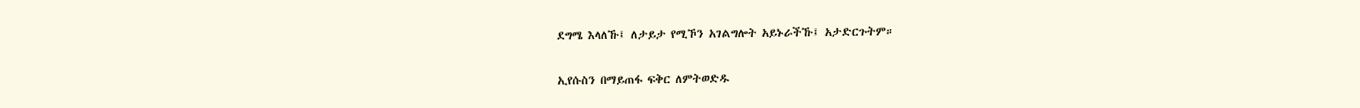ደግሜ እላለኹ፤ ለታይታ የሚኾን አገልግሎት አይኑራችኹ፤ አታድርጉትም።

ኢየሱስን በማይጠፋ ፍቅር ለምትወድዱ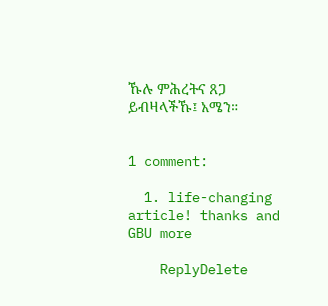ኹሉ ምሕረትና ጸጋ ይብዛላችኹ፤ አሜን።


1 comment:

  1. life-changing article! thanks and GBU more

    ReplyDelete